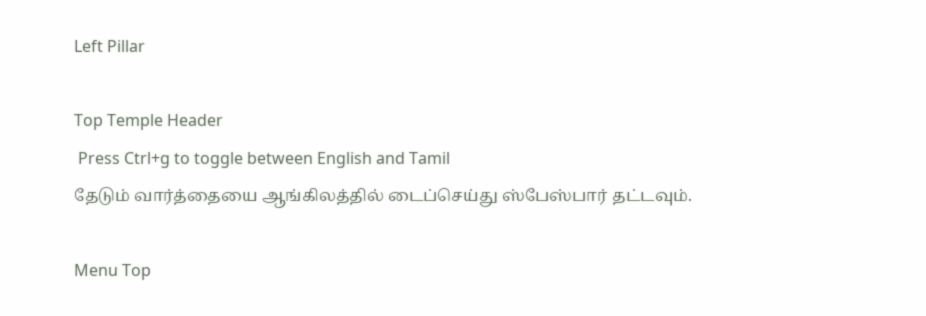Left Pillar

Top Temple Header
 Press Ctrl+g to toggle between English and Tamil
தேடும் வார்த்தையை ஆங்கிலத்தில் டைப்செய்து ஸ்பேஸ்பார் தட்டவும்.

Menu Top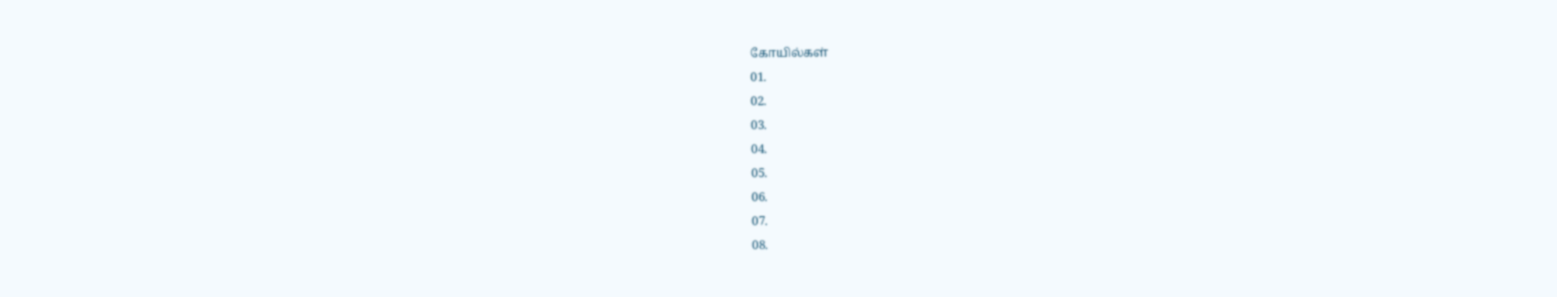கோயில்கள்
01.
02.
03.
04.
05.
06.
07.
08.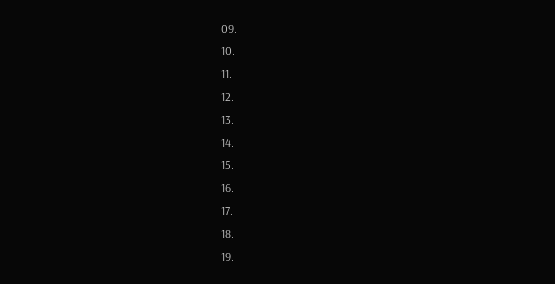09.
10.
11.
12.
13.
14.
15.
16.
17.
18.
19.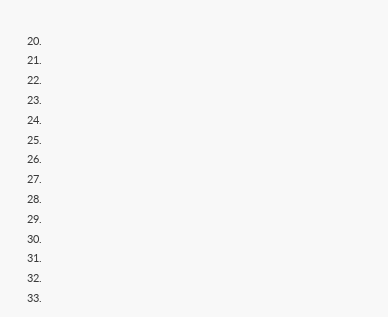20.
21.
22.
23.
24.
25.
26.
27.
28.
29.
30.
31.
32.
33.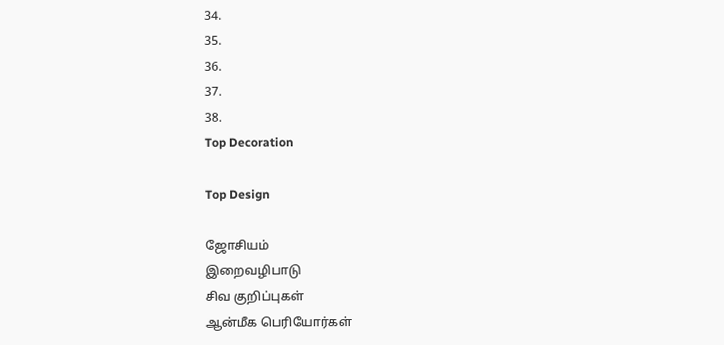34.
35.
36.
37.
38.
Top Decoration

Top Design

ஜோசியம்
இறைவழிபாடு
சிவ குறிப்புகள்
ஆன்மீக பெரியோர்கள்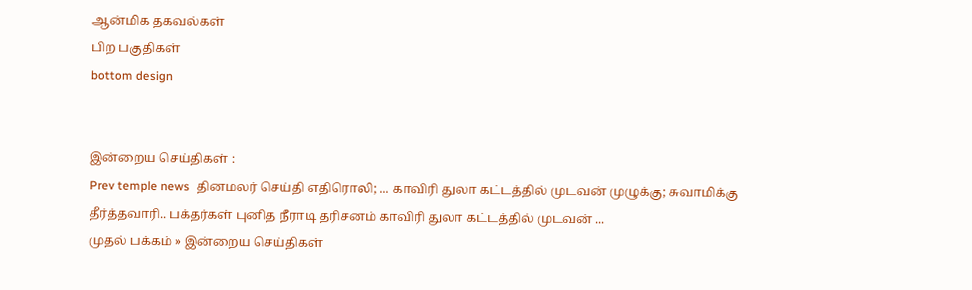ஆன்மிக தகவல்கள்
பிற பகுதிகள்
bottom design


இன்றைய செய்திகள் :
Prev temple news  தினமலர் செய்தி எதிரொலி; ... காவிரி துலா கட்டத்தில் முடவன் முழுக்கு; சுவாமிக்கு தீர்த்தவாரி.. பக்தர்கள் புனித நீராடி தரிசனம் காவிரி துலா கட்டத்தில் முடவன் ...
முதல் பக்கம் » இன்றைய செய்திகள்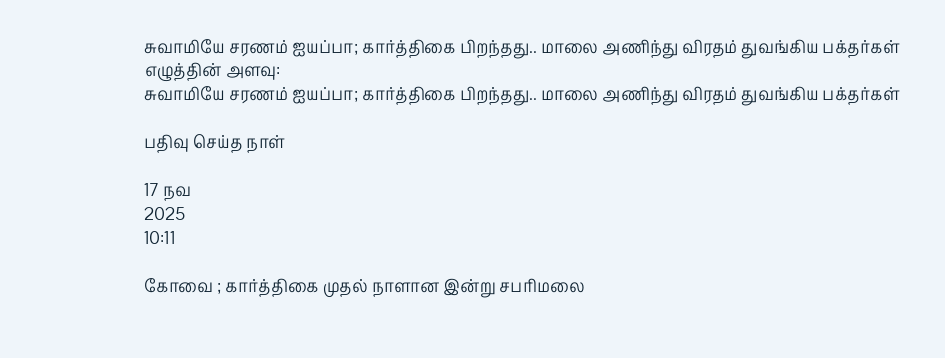சுவாமியே சரணம் ஐயப்பா; கார்த்திகை பிறந்தது.. மாலை அணிந்து விரதம் துவங்கிய பக்தர்கள்
எழுத்தின் அளவு:
சுவாமியே சரணம் ஐயப்பா; கார்த்திகை பிறந்தது.. மாலை அணிந்து விரதம் துவங்கிய பக்தர்கள்

பதிவு செய்த நாள்

17 நவ
2025
10:11

கோவை ; கார்த்திகை முதல் நாளான இன்று சபரிமலை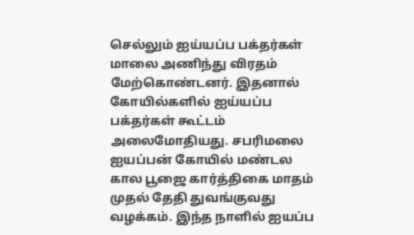செல்லும் ஐய்யப்ப பக்தர்கள் மாலை அணிந்து விரதம் மேற்கொண்டனர். இதனால் கோயில்களில் ஐய்யப்ப பக்தர்கள் கூட்டம் அலைமோதியது. சபரிமலை ஐயப்பன் கோயில் மண்டல கால பூஜை கார்த்திகை மாதம் முதல் தேதி துவங்குவது வழக்கம். இந்த நாளில் ஐயப்ப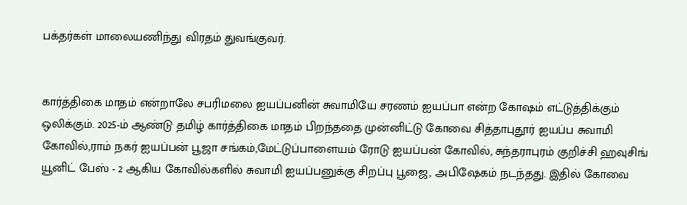பக்தர்கள் மாலையணிந்து விரதம் துவங்குவர்.


கார்த்திகை மாதம் என்றாலே சபரிமலை ஐயப்பனின் சுவாமியே சரணம் ஐயப்பா என்ற கோஷம் எட்டுத்திக்கும் ஒலிக்கும். 2025-ம் ஆண்டு தமிழ் கார்த்திகை மாதம் பிறந்ததை முன்னிட்டு கோவை சித்தாபுதூர் ஐயப்ப சுவாமி கோவில்,ராம் நகர் ஐயப்பன் பூஜா சங்கம்,மேட்டுப்பாளையம் ரோடு ஐயப்பன் கோவில், சுந்தராபுரம் குறிச்சி ஹவுசிங் யூனிட் பேஸ் - 2 ஆகிய கோவில்களில் சுவாமி ஐயப்பனுக்கு சிறப்பு பூஜை, அபிஷேகம் நடந்தது. இதில் கோவை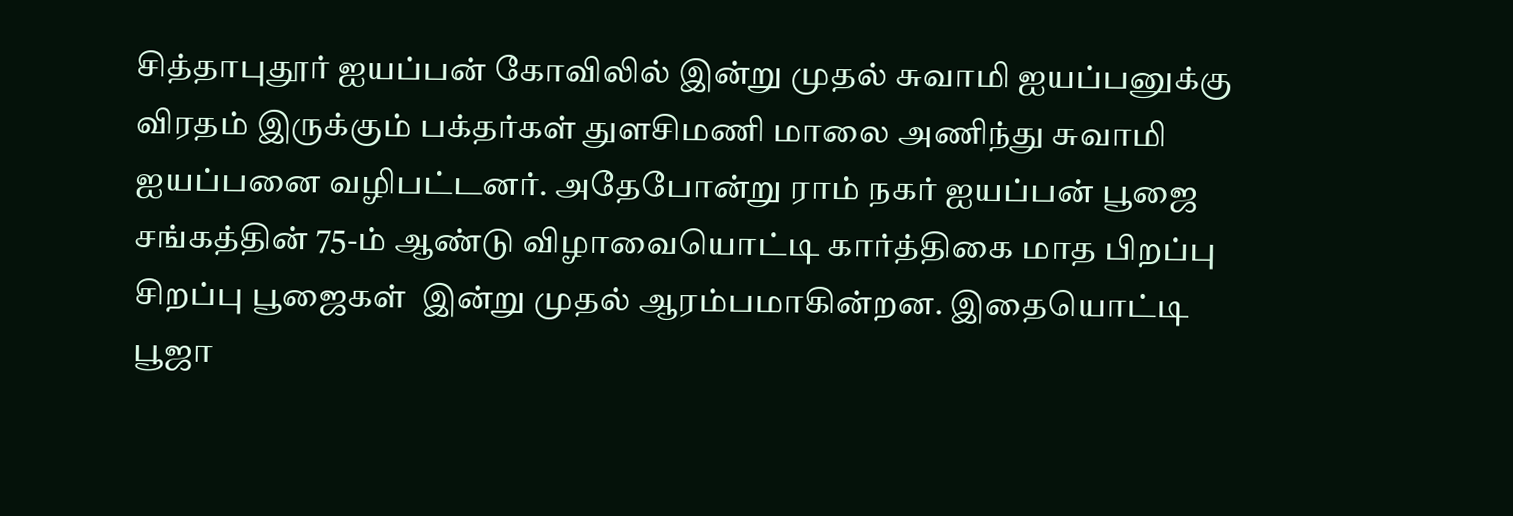சித்தாபுதூர் ஐயப்பன் கோவிலில் இன்று முதல் சுவாமி ஐயப்பனுக்கு விரதம் இருக்கும் பக்தர்கள் துளசிமணி மாலை அணிந்து சுவாமி ஐயப்பனை வழிபட்டனர். அதேபோன்று ராம் நகர் ஐயப்பன் பூஜை சங்கத்தின் 75-ம் ஆண்டு விழாவையொட்டி கார்த்திகை மாத பிறப்பு சிறப்பு பூஜைகள்  இன்று முதல் ஆரம்பமாகின்றன. இதையொட்டி பூஜா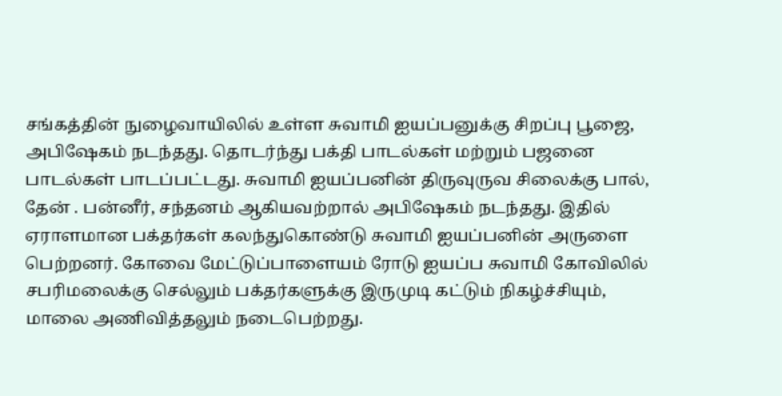சங்கத்தின் நுழைவாயிலில் உள்ள சுவாமி ஐயப்பனுக்கு சிறப்பு பூஜை, அபிஷேகம் நடந்தது. தொடர்ந்து பக்தி பாடல்கள் மற்றும் பஜனை பாடல்கள் பாடப்பட்டது. சுவாமி ஐயப்பனின் திருவுருவ சிலைக்கு பால், தேன் . பன்னீர், சந்தனம் ஆகியவற்றால் அபிஷேகம் நடந்தது. இதில் ஏராளமான பக்தர்கள் கலந்துகொண்டு சுவாமி ஐயப்பனின் அருளை பெற்றனர். கோவை மேட்டுப்பாளையம் ரோடு ஐயப்ப சுவாமி கோவிலில் சபரிமலைக்கு செல்லும் பக்தர்களுக்கு இருமுடி கட்டும் நிகழ்ச்சியும், மாலை அணிவித்தலும் நடைபெற்றது.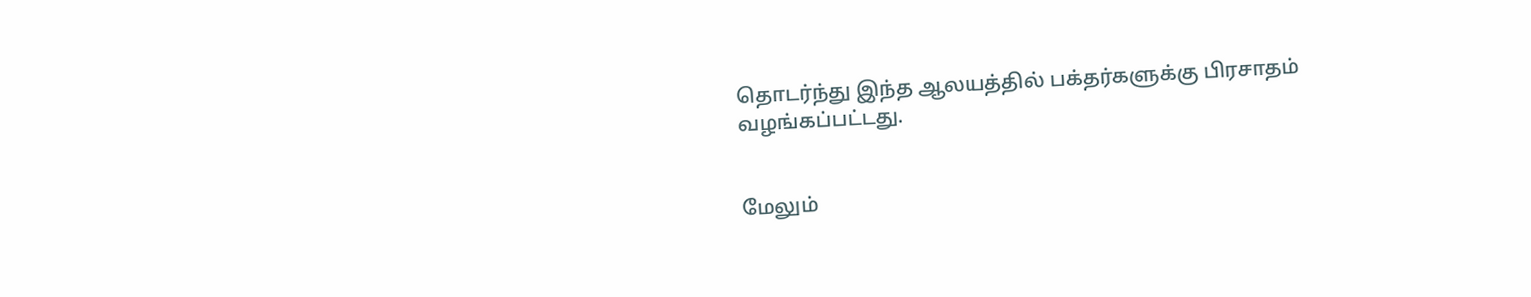தொடர்ந்து இந்த ஆலயத்தில் பக்தர்களுக்கு பிரசாதம் வழங்கப்பட்டது.


மேலும்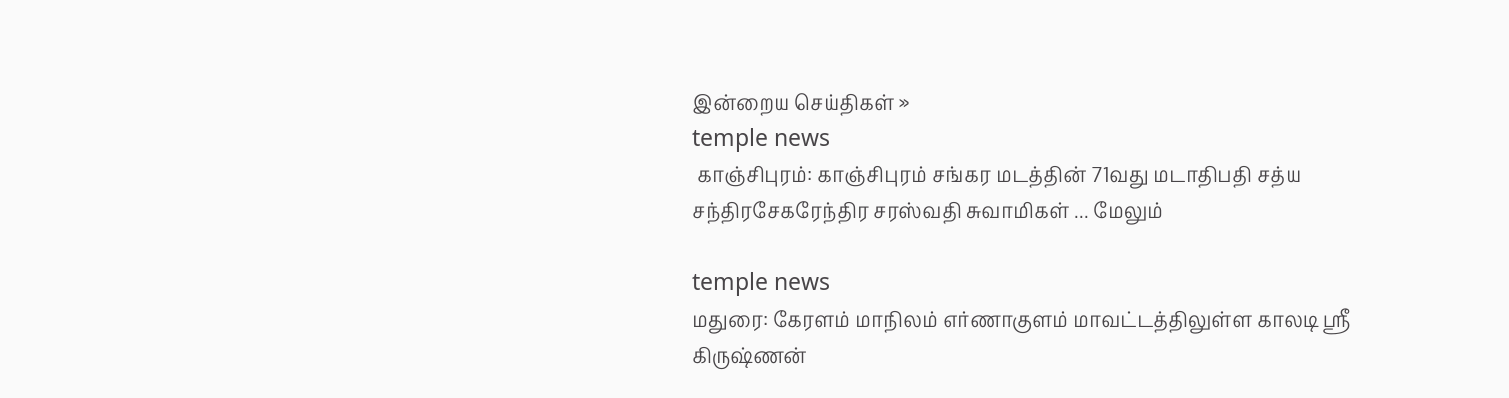இன்றைய செய்திகள் »
temple news
 காஞ்சிபுரம்: காஞ்சிபுரம் சங்கர மடத்தின் 71வது மடாதிபதி சத்ய சந்திரசேகரேந்திர சரஸ்வதி சுவாமிகள் ... மேலும்

temple news
மதுரை: கேரளம் மாநிலம் எர்ணாகுளம் மாவட்டத்திலுள்ள காலடி ஸ்ரீ கிருஷ்ணன்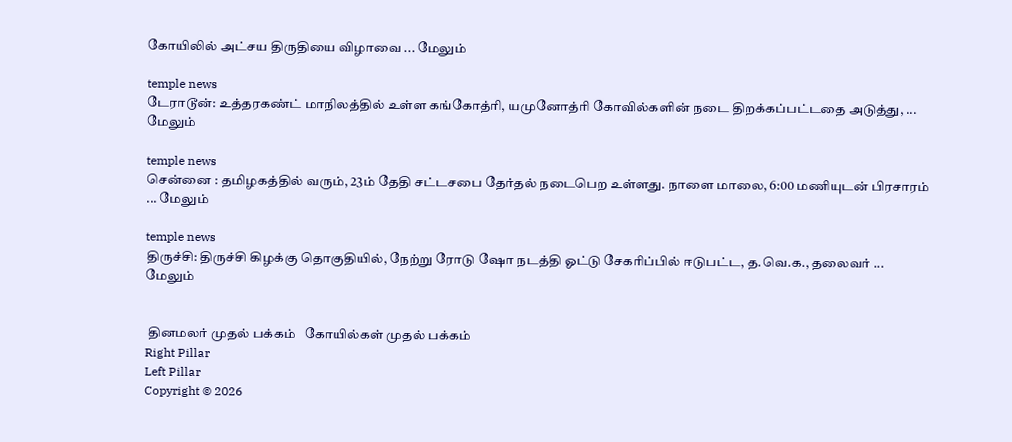கோயிலில் அட்சய திருதியை விழாவை ... மேலும்

temple news
டேராடூன்: உத்தரகண்ட் மாநிலத்தில் உள்ள கங்கோத்ரி, யமுனோத்ரி கோவில்களின் நடை திறக்கப்பட்டதை அடுத்து, ... மேலும்

temple news
சென்னை : தமிழகத்தில் வரும், 23ம் தேதி சட்டசபை தேர்தல் நடைபெற உள்ளது. நாளை மாலை, 6:00 மணியுடன் பிரசாரம் ... மேலும்

temple news
திருச்சி: திருச்சி கிழக்கு தொகுதியில், நேற்று ரோடு ஷோ நடத்தி ஓட்டு சேகரிப்பில் ஈடுபட்ட, த.வெ.க., தலைவர் ... மேலும்


 தினமலர் முதல் பக்கம்   கோயில்கள் முதல் பக்கம்
Right Pillar
Left Pillar
Copyright © 2026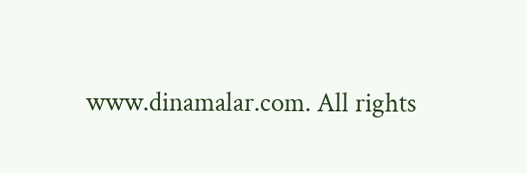www.dinamalar.com. All rights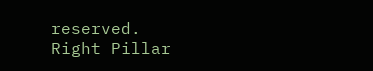reserved.
Right Pillar